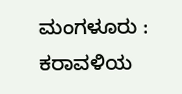ಮಂಗಳೂರು : ಕರಾವಳಿಯ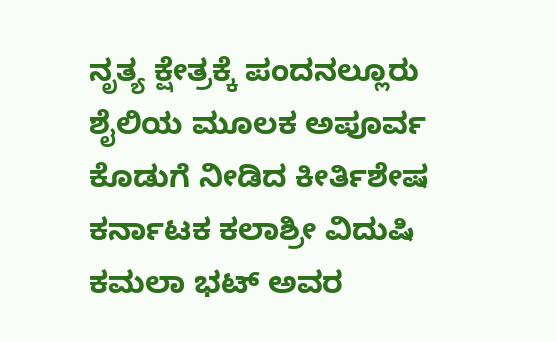ನೃತ್ಯ ಕ್ಷೇತ್ರಕ್ಕೆ ಪಂದನಲ್ಲೂರು ಶೈಲಿಯ ಮೂಲಕ ಅಪೂರ್ವ ಕೊಡುಗೆ ನೀಡಿದ ಕೀರ್ತಿಶೇಷ ಕರ್ನಾಟಕ ಕಲಾಶ್ರೀ ವಿದುಷಿ ಕಮಲಾ ಭಟ್ ಅವರ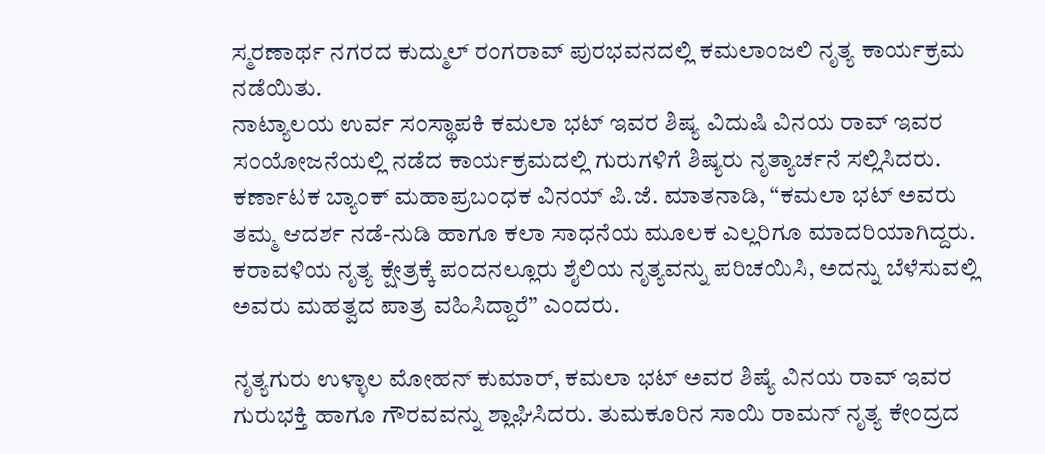ಸ್ಮರಣಾರ್ಥ ನಗರದ ಕುದ್ಮುಲ್ ರಂಗರಾವ್ ಪುರಭವನದಲ್ಲಿ ಕಮಲಾಂಜಲಿ ನೃತ್ಯ ಕಾರ್ಯಕ್ರಮ ನಡೆಯಿತು.
ನಾಟ್ಯಾಲಯ ಉರ್ವ ಸಂಸ್ಥಾಪಕಿ ಕಮಲಾ ಭಟ್ ಇವರ ಶಿಷ್ಯ ವಿದುಷಿ ವಿನಯ ರಾವ್ ಇವರ ಸಂಯೋಜನೆಯಲ್ಲಿ ನಡೆದ ಕಾರ್ಯಕ್ರಮದಲ್ಲಿ ಗುರುಗಳಿಗೆ ಶಿಷ್ಯರು ನೃತ್ಯಾರ್ಚನೆ ಸಲ್ಲಿಸಿದರು. ಕರ್ಣಾಟಕ ಬ್ಯಾಂಕ್ ಮಹಾಪ್ರಬಂಧಕ ವಿನಯ್ ಪಿ.ಜೆ. ಮಾತನಾಡಿ, “ಕಮಲಾ ಭಟ್ ಅವರು ತಮ್ಮ ಆದರ್ಶ ನಡೆ-ನುಡಿ ಹಾಗೂ ಕಲಾ ಸಾಧನೆಯ ಮೂಲಕ ಎಲ್ಲರಿಗೂ ಮಾದರಿಯಾಗಿದ್ದರು. ಕರಾವಳಿಯ ನೃತ್ಯ ಕ್ಷೇತ್ರಕ್ಕೆ ಪಂದನಲ್ಲೂರು ಶೈಲಿಯ ನೃತ್ಯವನ್ನು ಪರಿಚಯಿಸಿ, ಅದನ್ನು ಬೆಳೆಸುವಲ್ಲಿ ಅವರು ಮಹತ್ವದ ಪಾತ್ರ ವಹಿಸಿದ್ದಾರೆ” ಎಂದರು.

ನೃತ್ಯಗುರು ಉಳ್ಳಾಲ ಮೋಹನ್ ಕುಮಾರ್, ಕಮಲಾ ಭಟ್ ಅವರ ಶಿಷ್ಯೆ ವಿನಯ ರಾವ್ ಇವರ ಗುರುಭಕ್ತಿ ಹಾಗೂ ಗೌರವವನ್ನು ಶ್ಲಾಘಿಸಿದರು. ತುಮಕೂರಿನ ಸಾಯಿ ರಾಮನ್ ನೃತ್ಯ ಕೇಂದ್ರದ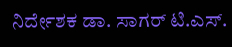ನಿರ್ದೇಶಕ ಡಾ. ಸಾಗರ್ ಟಿ.ಎಸ್.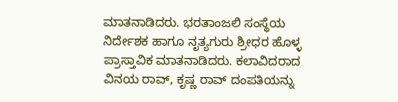ಮಾತನಾಡಿದರು. ಭರತಾಂಜಲಿ ಸಂಸ್ಥೆಯ ನಿರ್ದೇಶಕ ಹಾಗೂ ನೃತ್ಯಗುರು ಶ್ರೀಧರ ಹೊಳ್ಳ ಪ್ರಾಸ್ತಾವಿಕ ಮಾತನಾಡಿದರು. ಕಲಾವಿದರಾದ ವಿನಯ ರಾವ್, ಕೃಷ್ಣ ರಾವ್ ದಂಪತಿಯನ್ನು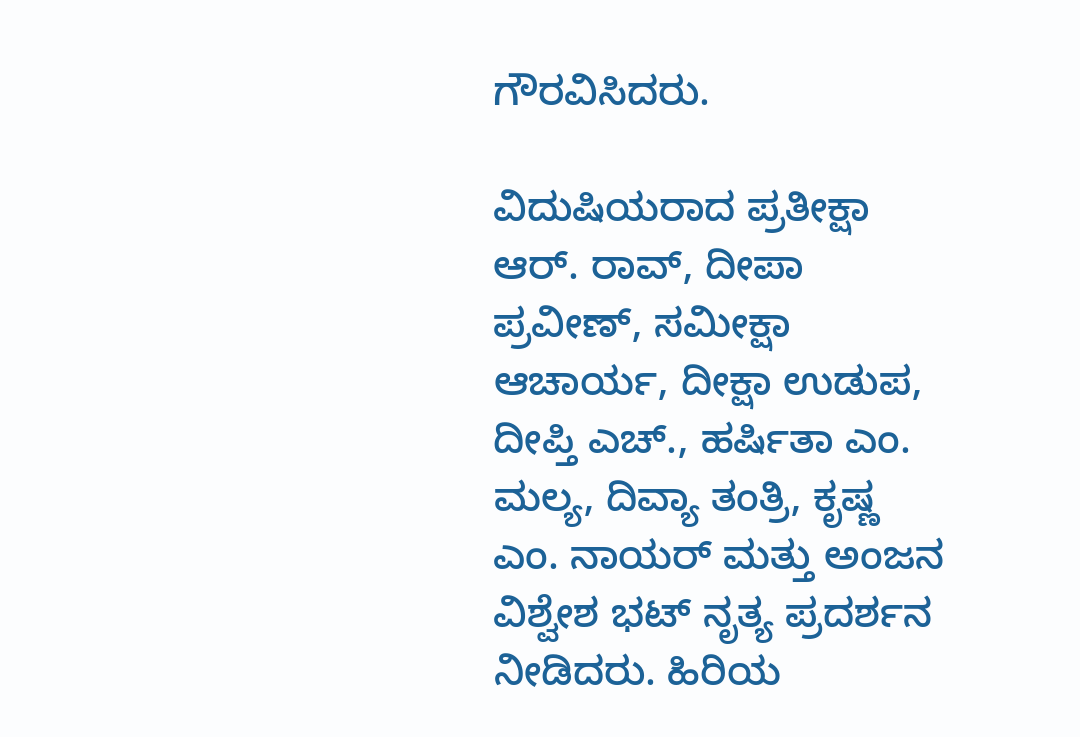ಗೌರವಿಸಿದರು.

ವಿದುಷಿಯರಾದ ಪ್ರತೀಕ್ಷಾ ಆರ್. ರಾವ್, ದೀಪಾ ಪ್ರವೀಣ್, ಸಮೀಕ್ಷಾ ಆಚಾರ್ಯ, ದೀಕ್ಷಾ ಉಡುಪ, ದೀಪ್ತಿ ಎಚ್., ಹರ್ಷಿತಾ ಎಂ. ಮಲ್ಯ, ದಿವ್ಯಾ ತಂತ್ರಿ, ಕೃಷ್ಣ ಎಂ. ನಾಯರ್ ಮತ್ತು ಅಂಜನ ವಿಶ್ವೇಶ ಭಟ್ ನೃತ್ಯ ಪ್ರದರ್ಶನ ನೀಡಿದರು. ಹಿರಿಯ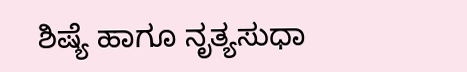ಶಿಷ್ಯೆ ಹಾಗೂ ನೃತ್ಯಸುಧಾ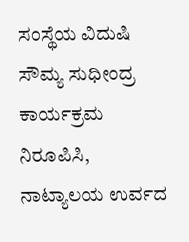ಸಂಸ್ಥೆಯ ವಿದುಷಿ ಸೌಮ್ಯ ಸುಧೀಂದ್ರ ಕಾರ್ಯಕ್ರಮ ನಿರೂಪಿಸಿ, ನಾಟ್ಯಾಲಯ ಉರ್ವದ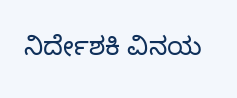ನಿರ್ದೇಶಕಿ ವಿನಯ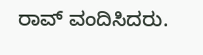ರಾವ್ ವಂದಿಸಿದರು.